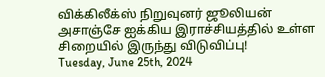விக்கிலீக்ஸ் நிறுவுனர் ஜூலியன் அசாஞ்சே ஐக்கிய இராச்சியத்தில் உள்ள சிறையில் இருந்து விடுவிப்பு!
Tuesday, June 25th, 2024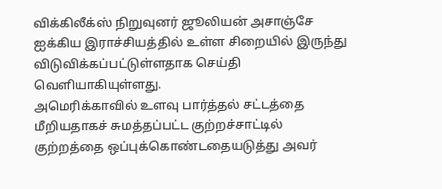விக்கிலீக்ஸ் நிறுவுனர் ஜூலியன் அசாஞ்சே ஐக்கிய இராச்சியத்தில் உள்ள சிறையில் இருந்து விடுவிக்கப்பட்டுள்ளதாக செய்தி வெளியாகியுள்ளது.
அமெரிக்காவில் உளவு பார்த்தல் சட்டத்தை மீறியதாகச் சுமத்தப்பட்ட குற்றச்சாட்டில் குற்றத்தை ஒப்புக்கொண்டதையடுத்து அவர்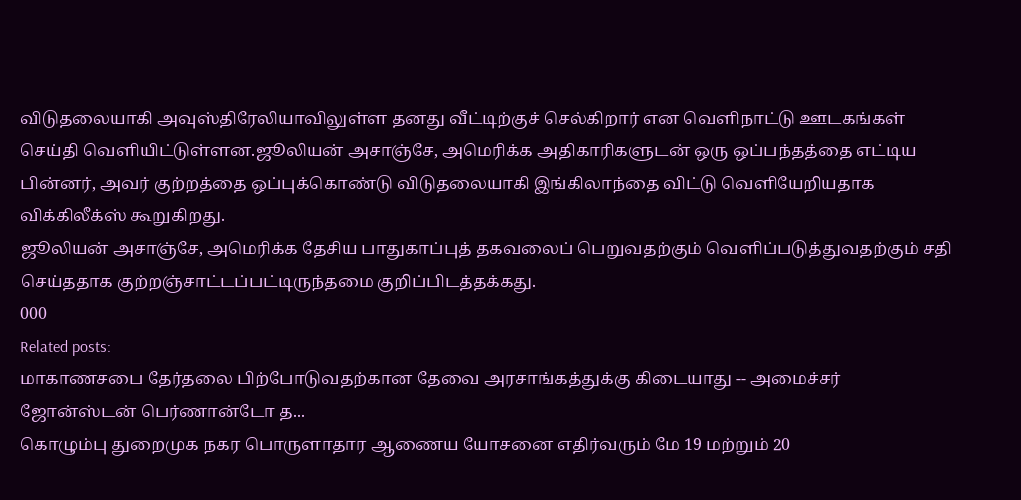விடுதலையாகி அவுஸ்திரேலியாவிலுள்ள தனது வீட்டிற்குச் செல்கிறார் என வெளிநாட்டு ஊடகங்கள் செய்தி வெளியிட்டுள்ளன.ஜூலியன் அசாஞ்சே, அமெரிக்க அதிகாரிகளுடன் ஒரு ஒப்பந்தத்தை எட்டிய பின்னர், அவர் குற்றத்தை ஒப்புக்கொண்டு விடுதலையாகி இங்கிலாந்தை விட்டு வெளியேறியதாக விக்கிலீக்ஸ் கூறுகிறது.
ஜூலியன் அசாஞ்சே, அமெரிக்க தேசிய பாதுகாப்புத் தகவலைப் பெறுவதற்கும் வெளிப்படுத்துவதற்கும் சதி செய்ததாக குற்றஞ்சாட்டப்பட்டிருந்தமை குறிப்பிடத்தக்கது.
000
Related posts:
மாகாணசபை தேர்தலை பிற்போடுவதற்கான தேவை அரசாங்கத்துக்கு கிடையாது -- அமைச்சர் ஜோன்ஸ்டன் பெர்ணான்டோ த...
கொழும்பு துறைமுக நகர பொருளாதார ஆணைய யோசனை எதிர்வரும் மே 19 மற்றும் 20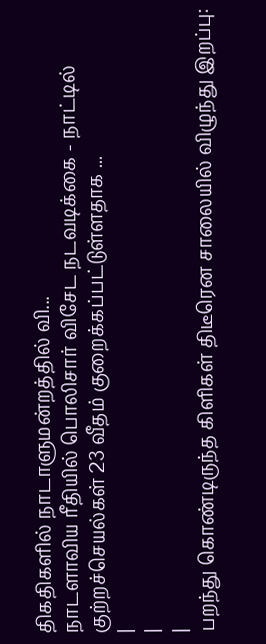திகதிகளில் நாடாளுமன்றத்தில் வி...
நாடளாவிய ரீதியில் பொலிசார் விசேட நடவடிக்கை - நாட்டில் குற்றச்செயல்கள் 23 வீதம் குறைக்கப்பட்டுள்ளதாக ...
|
|
|
பறந்து கொண்டிருந்த கிளிகள் திடீரென சாலையில் விழுந்து இறப்பு: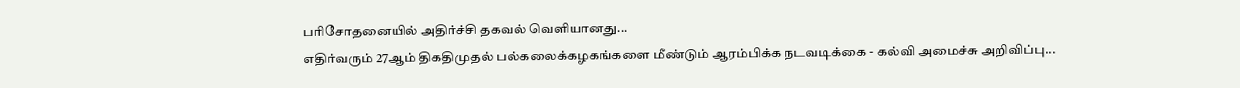பரிசோதனையில் அதிர்ச்சி தகவல் வெளியானது...
எதிர்வரும் 27ஆம் திகதிமுதல் பல்கலைக்கழகங்களை மீண்டும் ஆரம்பிக்க நடவடிக்கை - கல்வி அமைச்சு அறிவிப்பு...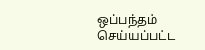ஒப்பந்தம் செய்யப்பட்ட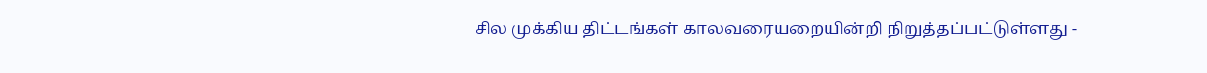சில முக்கிய திட்டங்கள் காலவரையறையின்றி நிறுத்தப்பட்டுள்ளது -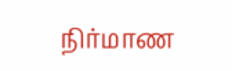நிர்மாண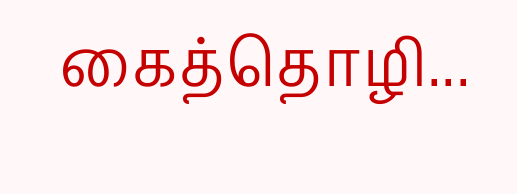கைத்தொழி...